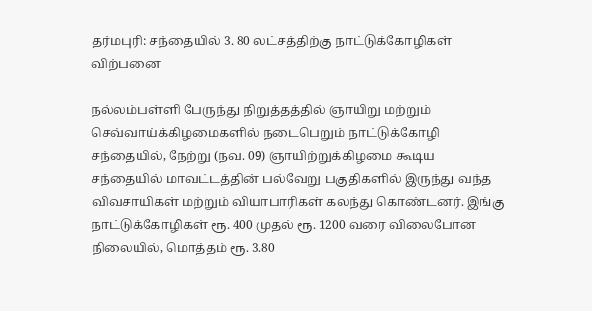தர்மபுரி: சந்தையில் 3. 80 லட்சத்திற்கு நாட்டுக்கோழிகள் விற்பனை

நல்லம்பள்ளி பேருந்து நிறுத்தத்தில் ஞாயிறு மற்றும் செவ்வாய்க்கிழமைகளில் நடைபெறும் நாட்டுக்கோழி சந்தையில், நேற்று (நவ. 09) ஞாயிற்றுக்கிழமை கூடிய சந்தையில் மாவட்டத்தின் பல்வேறு பகுதிகளில் இருந்து வந்த விவசாயிகள் மற்றும் வியாபாரிகள் கலந்து கொண்டனர். இங்கு நாட்டுக்கோழிகள் ரூ. 400 முதல் ரூ. 1200 வரை விலைபோன நிலையில், மொத்தம் ரூ. 3.80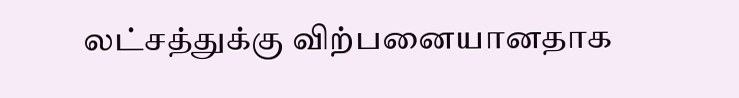லட்சத்துக்கு விற்பனையானதாக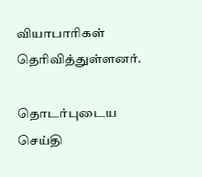வியாபாரிகள் தெரிவித்துள்ளனர்.

தொடர்புடைய செய்தி